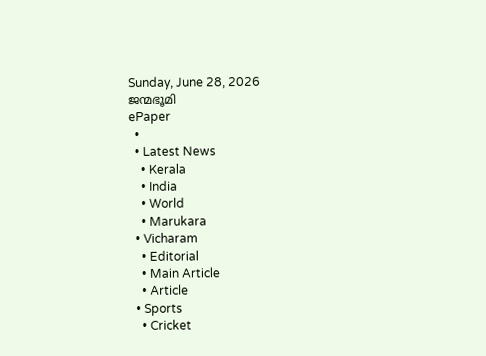Sunday, June 28, 2026
ജന്മഭൂമി
ePaper
  •
  • Latest News
    • Kerala
    • India
    • World
    • Marukara
  • Vicharam
    • Editorial
    • Main Article
    • Article
  • Sports
    • Cricket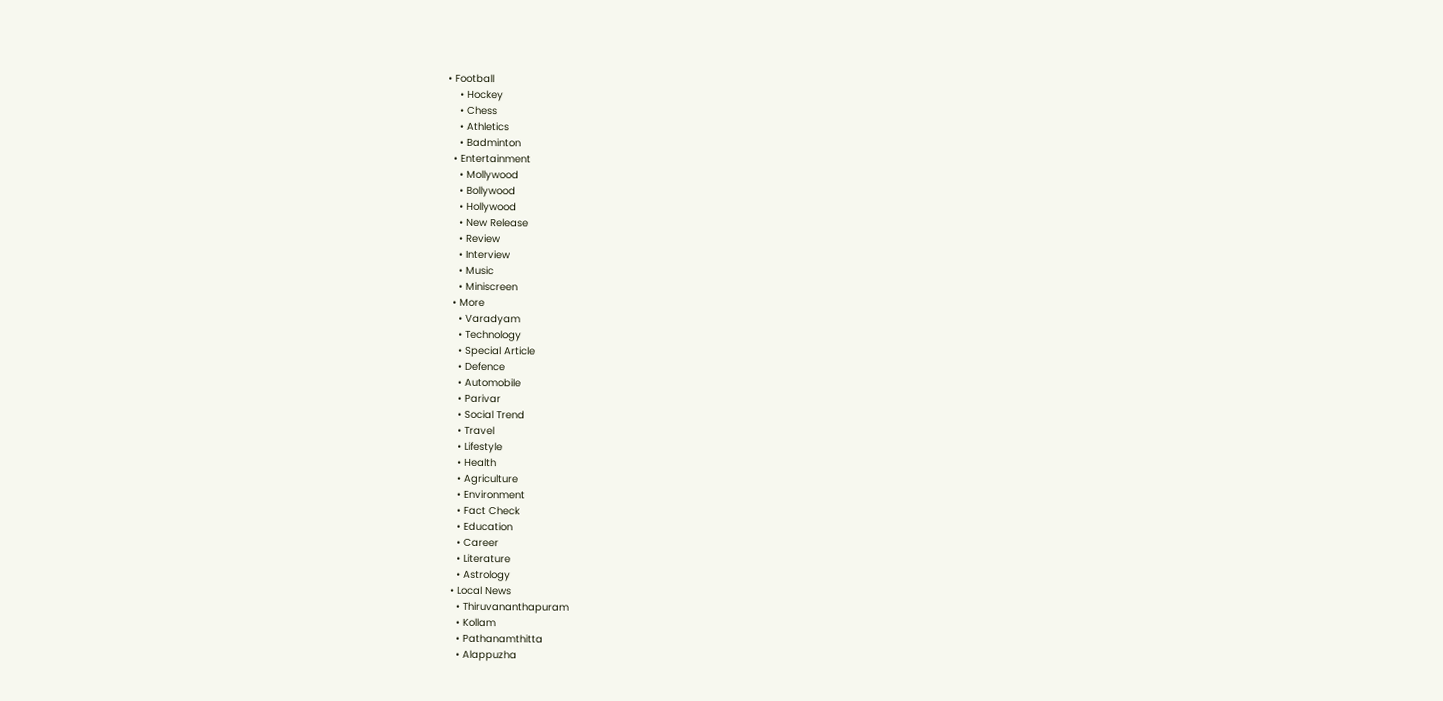• Football
    • Hockey
    • Chess
    • Athletics
    • Badminton
  • Entertainment
    • Mollywood
    • Bollywood
    • Hollywood
    • New Release
    • Review
    • Interview
    • Music
    • Miniscreen
  • More
    • Varadyam
    • Technology
    • Special Article
    • Defence
    • Automobile
    • Parivar
    • Social Trend
    • Travel
    • Lifestyle
    • Health
    • Agriculture
    • Environment
    • Fact Check
    • Education
    • Career
    • Literature
    • Astrology
  • Local News
    • Thiruvananthapuram
    • Kollam
    • Pathanamthitta
    • Alappuzha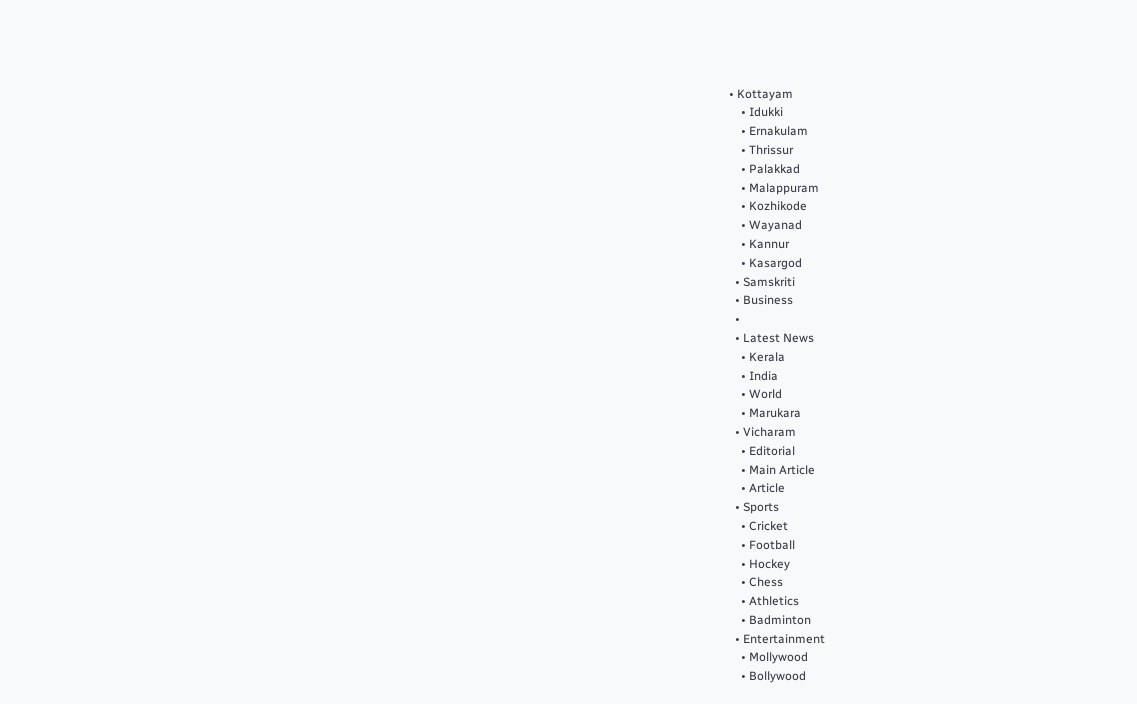• Kottayam
    • Idukki
    • Ernakulam
    • Thrissur
    • Palakkad
    • Malappuram
    • Kozhikode
    • Wayanad
    • Kannur
    • Kasargod
  • Samskriti
  • Business
  •
  • Latest News
    • Kerala
    • India
    • World
    • Marukara
  • Vicharam
    • Editorial
    • Main Article
    • Article
  • Sports
    • Cricket
    • Football
    • Hockey
    • Chess
    • Athletics
    • Badminton
  • Entertainment
    • Mollywood
    • Bollywood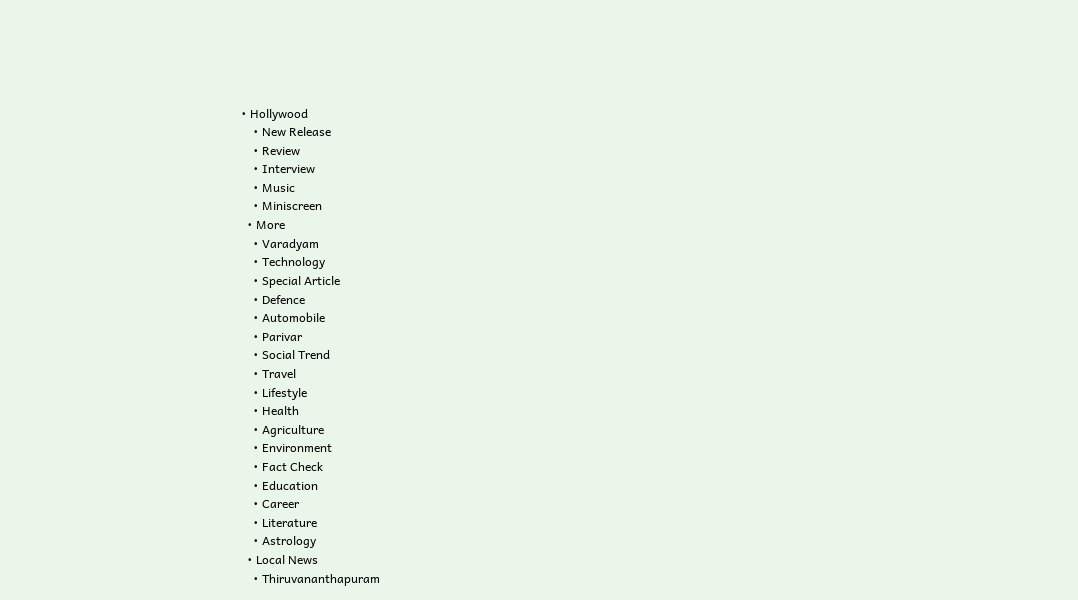• Hollywood
    • New Release
    • Review
    • Interview
    • Music
    • Miniscreen
  • More
    • Varadyam
    • Technology
    • Special Article
    • Defence
    • Automobile
    • Parivar
    • Social Trend
    • Travel
    • Lifestyle
    • Health
    • Agriculture
    • Environment
    • Fact Check
    • Education
    • Career
    • Literature
    • Astrology
  • Local News
    • Thiruvananthapuram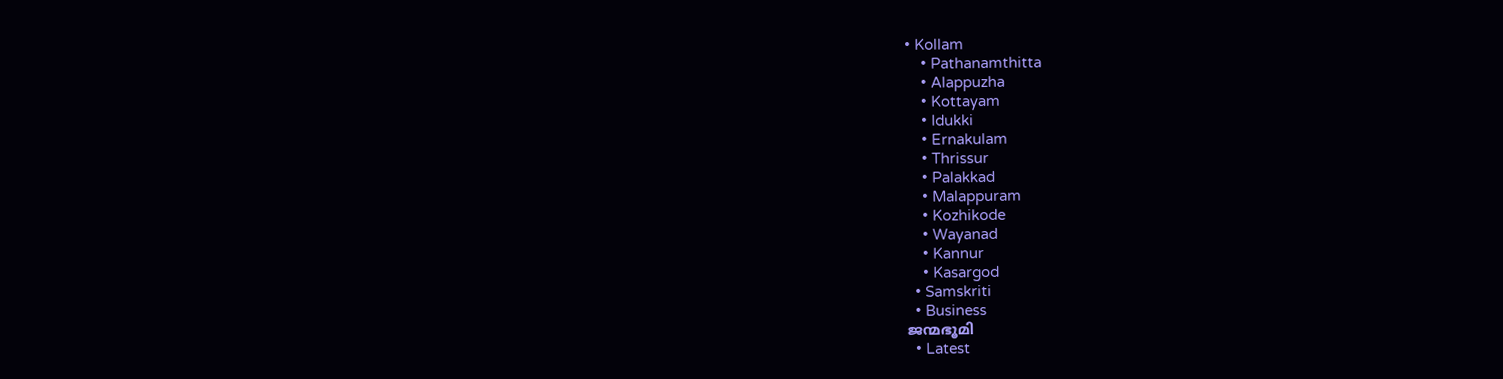• Kollam
    • Pathanamthitta
    • Alappuzha
    • Kottayam
    • Idukki
    • Ernakulam
    • Thrissur
    • Palakkad
    • Malappuram
    • Kozhikode
    • Wayanad
    • Kannur
    • Kasargod
  • Samskriti
  • Business
ജന്മഭൂമി
  • Latest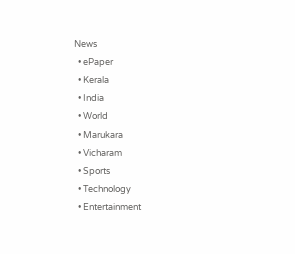News
  • ePaper
  • Kerala
  • India
  • World
  • Marukara
  • Vicharam
  • Sports
  • Technology
  • Entertainment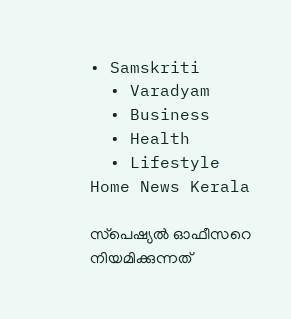• Samskriti
  • Varadyam
  • Business
  • Health
  • Lifestyle
Home News Kerala

സ്‌പെഷ്യല്‍ ഓഫീസറെ നിയമിക്കുന്നത്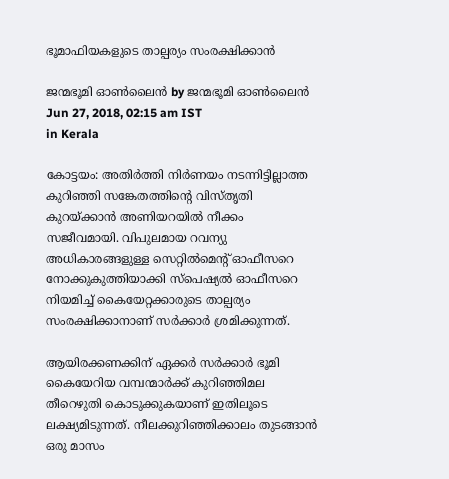ഭൂമാഫിയകളുടെ താല്പര്യം സംരക്ഷിക്കാന്‍

ജന്മഭൂമി ഓണ്‍ലൈന്‍ by ജന്മഭൂമി ഓണ്‍ലൈന്‍
Jun 27, 2018, 02:15 am IST
in Kerala

കോട്ടയം: അതിര്‍ത്തി നിര്‍ണയം നടന്നിട്ടില്ലാത്ത കുറിഞ്ഞി സങ്കേതത്തിന്റെ വിസ്തൃതി കുറയ്‌ക്കാന്‍ അണിയറയില്‍ നീക്കം സജീവമായി. വിപുലമായ റവന്യു അധികാരങ്ങളുള്ള സെറ്റില്‍മെന്റ് ഓഫീസറെ നോക്കുകുത്തിയാക്കി സ്‌പെഷ്യല്‍ ഓഫീസറെ നിയമിച്ച് കൈയേറ്റക്കാരുടെ താല്പര്യം സംരക്ഷിക്കാനാണ് സര്‍ക്കാര്‍ ശ്രമിക്കുന്നത്.

ആയിരക്കണക്കിന് ഏക്കര്‍ സര്‍ക്കാര്‍ ഭൂമി കൈയേറിയ വമ്പന്മാര്‍ക്ക് കുറിഞ്ഞിമല തീറെഴുതി കൊടുക്കുകയാണ് ഇതിലൂടെ ലക്ഷ്യമിടുന്നത്. നീലക്കുറിഞ്ഞിക്കാലം തുടങ്ങാന്‍ ഒരു മാസം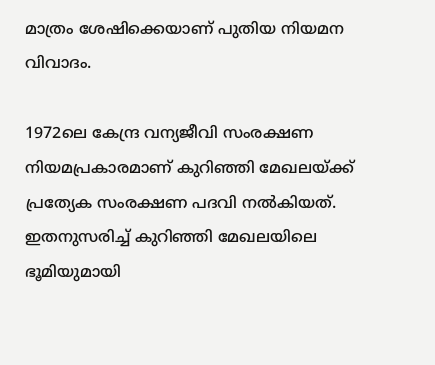മാത്രം ശേഷിക്കെയാണ് പുതിയ നിയമന വിവാദം.

1972ലെ കേന്ദ്ര വന്യജീവി സംരക്ഷണ നിയമപ്രകാരമാണ് കുറിഞ്ഞി മേഖലയ്‌ക്ക് പ്രത്യേക സംരക്ഷണ പദവി നല്‍കിയത്. ഇതനുസരിച്ച് കുറിഞ്ഞി മേഖലയിലെ ഭൂമിയുമായി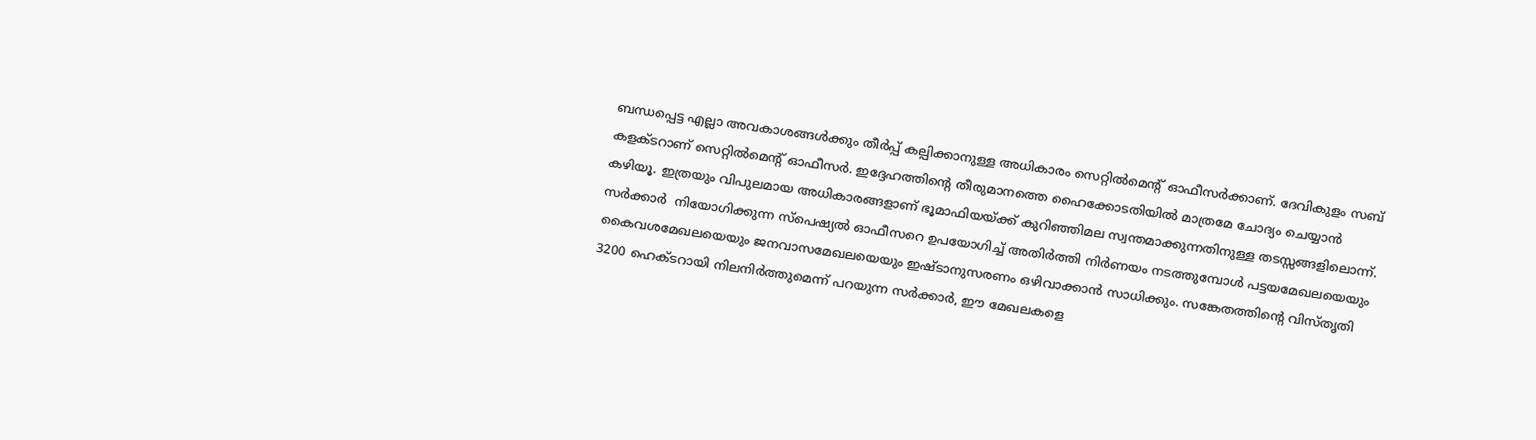ബന്ധപ്പെട്ട എല്ലാ അവകാശങ്ങള്‍ക്കും തീര്‍പ്പ് കല്പിക്കാനുള്ള അധികാരം സെറ്റില്‍മെന്റ് ഓഫീസര്‍ക്കാണ്. ദേവികുളം സബ് കളക്ടറാണ് സെറ്റില്‍മെന്റ് ഓഫീസര്‍. ഇദ്ദേഹത്തിന്റെ തീരുമാനത്തെ ഹൈക്കോടതിയില്‍ മാത്രമേ ചോദ്യം ചെയ്യാന്‍ കഴിയൂ. ഇത്രയും വിപുലമായ അധികാരങ്ങളാണ് ഭൂമാഫിയയ്‌ക്ക് കുറിഞ്ഞിമല സ്വന്തമാക്കുന്നതിനുള്ള തടസ്സങ്ങളിലൊന്ന്. സര്‍ക്കാര്‍  നിയോഗിക്കുന്ന സ്‌പെഷ്യല്‍ ഓഫീസറെ ഉപയോഗിച്ച് അതിര്‍ത്തി നിര്‍ണയം നടത്തുമ്പോള്‍ പട്ടയമേഖലയെയും കൈവശമേഖലയെയും ജനവാസമേഖലയെയും ഇഷ്ടാനുസരണം ഒഴിവാക്കാന്‍ സാധിക്കും. സങ്കേതത്തിന്റെ വിസ്തൃതി 3200 ഹെക്ടറായി നിലനിര്‍ത്തുമെന്ന് പറയുന്ന സര്‍ക്കാര്‍, ഈ മേഖലകളെ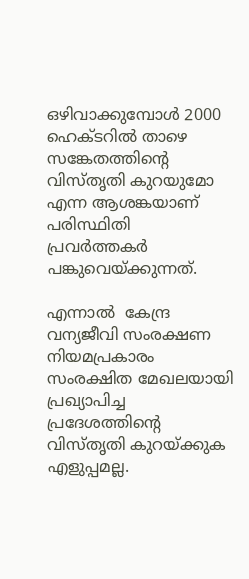ഒഴിവാക്കുമ്പോള്‍ 2000 ഹെക്ടറില്‍ താഴെ സങ്കേതത്തിന്റെ വിസ്തൃതി കുറയുമോ എന്ന ആശങ്കയാണ് പരിസ്ഥിതി പ്രവര്‍ത്തകര്‍ പങ്കുവെയ്‌ക്കുന്നത്.

എന്നാല്‍  കേന്ദ്ര വന്യജീവി സംരക്ഷണ നിയമപ്രകാരം സംരക്ഷിത മേഖലയായി പ്രഖ്യാപിച്ച പ്രദേശത്തിന്റെ വിസ്തൃതി കുറയ്‌ക്കുക എളുപ്പമല്ല.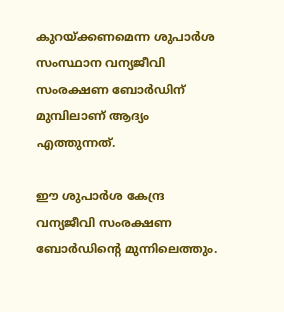കുറയ്‌ക്കണമെന്ന ശുപാര്‍ശ സംസ്ഥാന വന്യജീവി സംരക്ഷണ ബോര്‍ഡിന് മുമ്പിലാണ് ആദ്യം എത്തുന്നത്.

ഈ ശുപാര്‍ശ കേന്ദ്ര വന്യജീവി സംരക്ഷണ ബോര്‍ഡിന്റെ മുന്നിലെത്തും.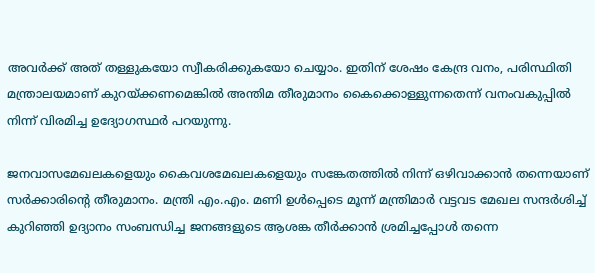അവര്‍ക്ക് അത് തള്ളുകയോ സ്വീകരിക്കുകയോ ചെയ്യാം. ഇതിന് ശേഷം കേന്ദ്ര വനം, പരിസ്ഥിതി മന്ത്രാലയമാണ് കുറയ്‌ക്കണമെങ്കില്‍ അന്തിമ തീരുമാനം കൈക്കൊള്ളുന്നതെന്ന് വനംവകുപ്പില്‍ നിന്ന് വിരമിച്ച ഉദ്യോഗസ്ഥര്‍ പറയുന്നു.

ജനവാസമേഖലകളെയും കൈവശമേഖലകളെയും സങ്കേതത്തില്‍ നിന്ന് ഒഴിവാക്കാന്‍ തന്നെയാണ് സര്‍ക്കാരിന്റെ തീരുമാനം. മന്ത്രി എം.എം. മണി ഉള്‍പ്പെടെ മൂന്ന് മന്ത്രിമാര്‍ വട്ടവട മേഖല സന്ദര്‍ശിച്ച് കുറിഞ്ഞി ഉദ്യാനം സംബന്ധിച്ച ജനങ്ങളുടെ ആശങ്ക തീര്‍ക്കാന്‍ ശ്രമിച്ചപ്പോള്‍ തന്നെ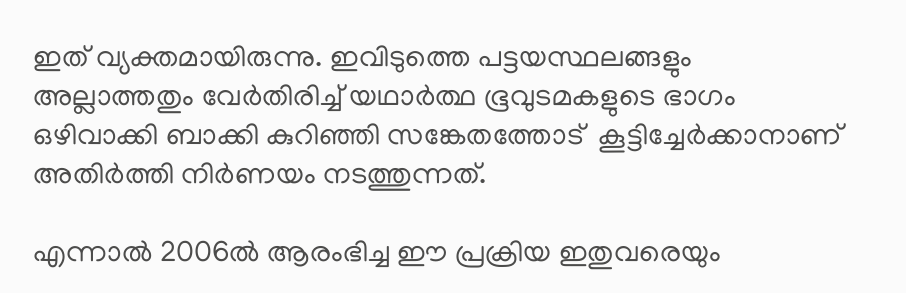ഇത് വ്യക്തമായിരുന്നു. ഇവിടുത്തെ പട്ടയസ്ഥലങ്ങളും അല്ലാത്തതും വേര്‍തിരിച്ച് യഥാര്‍ത്ഥ ഭൂവുടമകളുടെ ഭാഗം ഒഴിവാക്കി ബാക്കി കുറിഞ്ഞി സങ്കേതത്തോട്  കൂട്ടിച്ചേര്‍ക്കാനാണ് അതിര്‍ത്തി നിര്‍ണയം നടത്തുന്നത്.

എന്നാല്‍ 2006ല്‍ ആരംഭിച്ച ഈ പ്രക്രിയ ഇതുവരെയും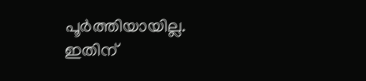പൂര്‍ത്തിയായില്ല. ഇതിന്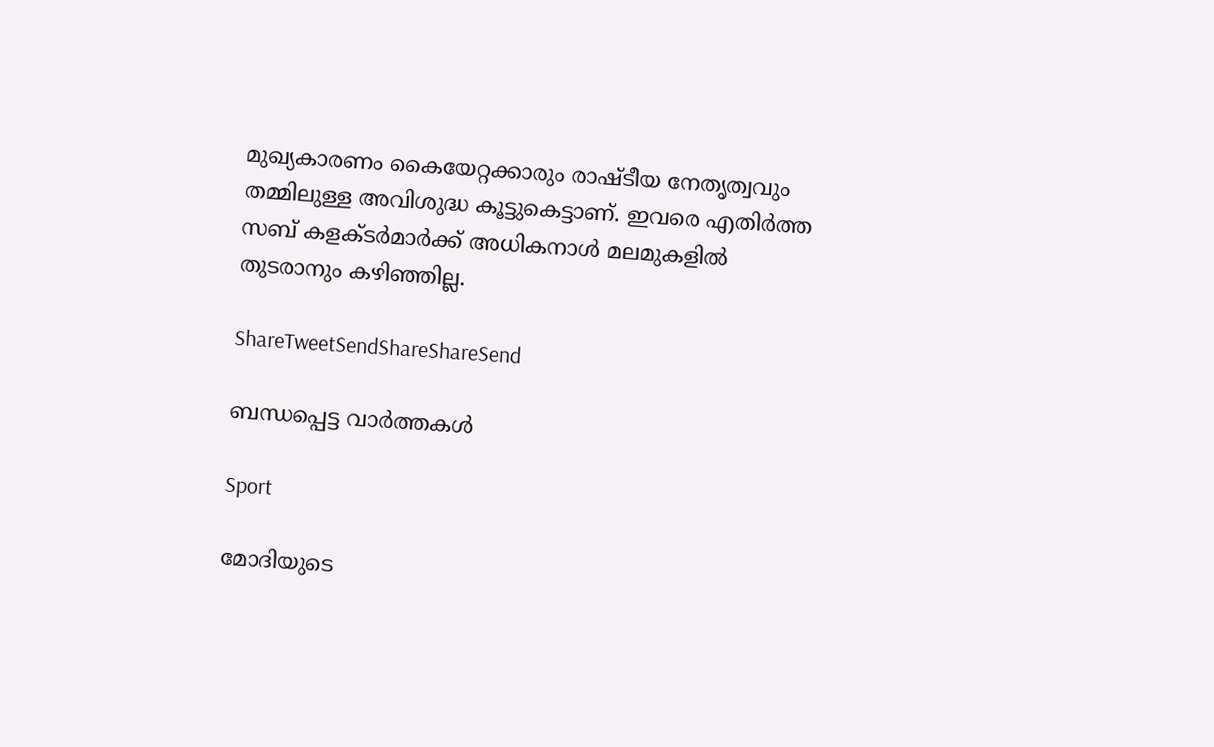മുഖ്യകാരണം കൈയേറ്റക്കാരും രാഷ്ടീയ നേതൃത്വവും തമ്മിലുള്ള അവിശുദ്ധ കൂട്ടുകെട്ടാണ്. ഇവരെ എതിര്‍ത്ത സബ് കളക്ടര്‍മാര്‍ക്ക് അധികനാള്‍ മലമുകളില്‍ തുടരാനും കഴിഞ്ഞില്ല.

ShareTweetSendShareShareSend

ബന്ധപ്പെട്ട വാര്‍ത്തകള്‍

Sport

മോദിയുടെ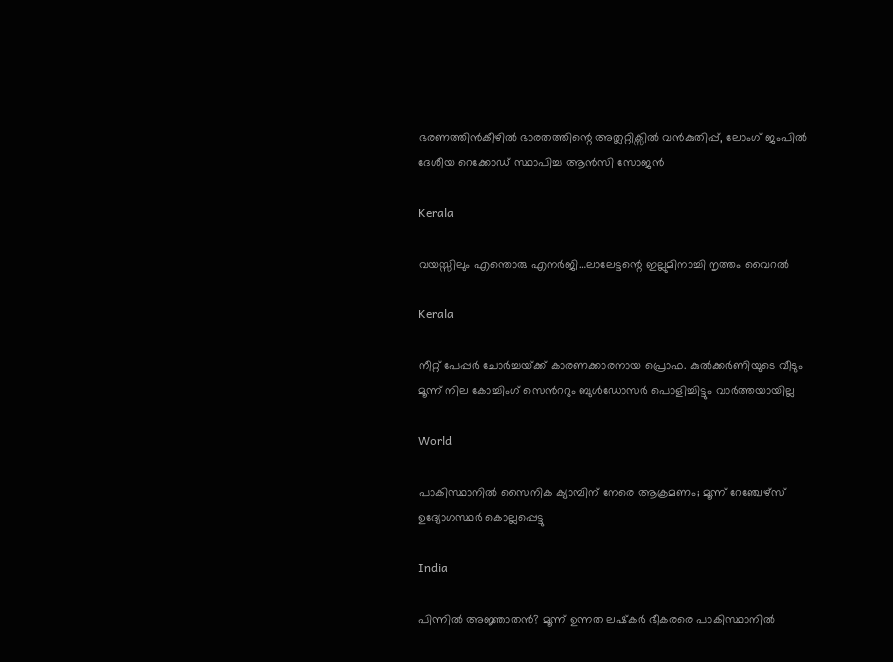ഭരണത്തിന്‍കീഴില്‍ ഭാരതത്തിന്റെ അത്ലറ്റിക്സില്‍ വന്‍കുതിപ്പ്, ലോംഗ് ജംപില്‍ ദേശീയ റെക്കോഡ് സ്ഥാപിച്ച ആന്‍സി സോജന്‍

Kerala

വയസ്സിലും എന്തൊരു എനര്‍ജി…ലാലേട്ടന്റെ ഇല്ലുമിനാച്ചി നൃത്തം വൈറല്‍

Kerala

നീറ്റ് പേപ്പര്‍ ചോര്‍ച്ചയ്‌ക്ക് കാരണക്കാരനായ പ്രൊഫ. കുല്‍ക്കര്‍ണിയുടെ വീടും മൂന്ന് നില കോച്ചിംഗ് സെ‍ന്‍ററും ബുള്‍ഡോസര്‍ പൊളിച്ചിട്ടും വാര്‍ത്തയായില്ല

World

പാകിസ്ഥാനിൽ സൈനിക ക്യാമ്പിന് നേരെ ആക്രമണം; മൂന്ന് റേഞ്ചേഴ്‌സ് ഉദ്യോഗസ്ഥര്‍ കൊല്ലപ്പെട്ടു

India

പിന്നില്‍ അജ്ഞാതന്‍? മൂന്ന് ഉന്നത ലഷ്‌കർ ഭീകരരെ പാകിസ്ഥാനിൽ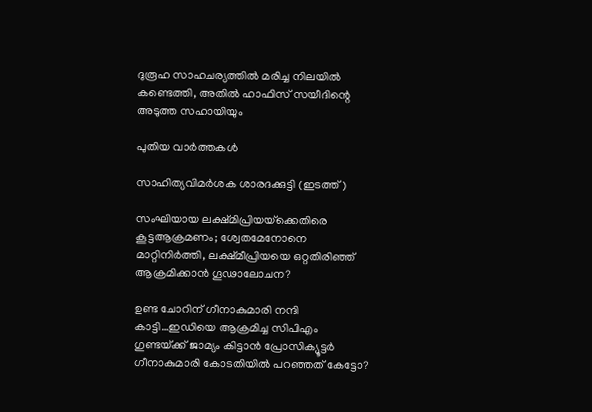ദുരൂഹ സാഹചര്യത്തിൽ മരിച്ച നിലയിൽ കണ്ടെത്തി, അതിൽ ഹാഫിസ് സയീദിന്റെ അടുത്ത സഹായിയും

പുതിയ വാര്‍ത്തകള്‍

സാഹിത്യവിമര്‍ശക ശാരദക്കുട്ടി (ഇടത്ത്)

സംഘിയായ ലക്ഷ്മിപ്രിയയ്‌ക്കെതിരെ കൂട്ടആക്രമണം; ശ്വേതമേനോനെ മാറ്റിനിര്‍ത്തി, ലക്ഷ്മീപ്രിയയെ ഒറ്റതിരിഞ്ഞ് ആക്രമിക്കാന്‍ ഗൂഢാലോചന?

ഉണ്ട ചോറിന് ഗീനാകുമാരി നന്ദി കാട്ടി…ഇഡിയെ ആക്രമിച്ച സിപിഎം ഗുണ്ടയ്‌ക്ക് ജാമ്യം കിട്ടാന്‍ പ്രോസിക്യൂട്ടര്‍ ഗീനാകുമാരി കോടതിയില്‍ പറഞ്ഞത് കേട്ടോ?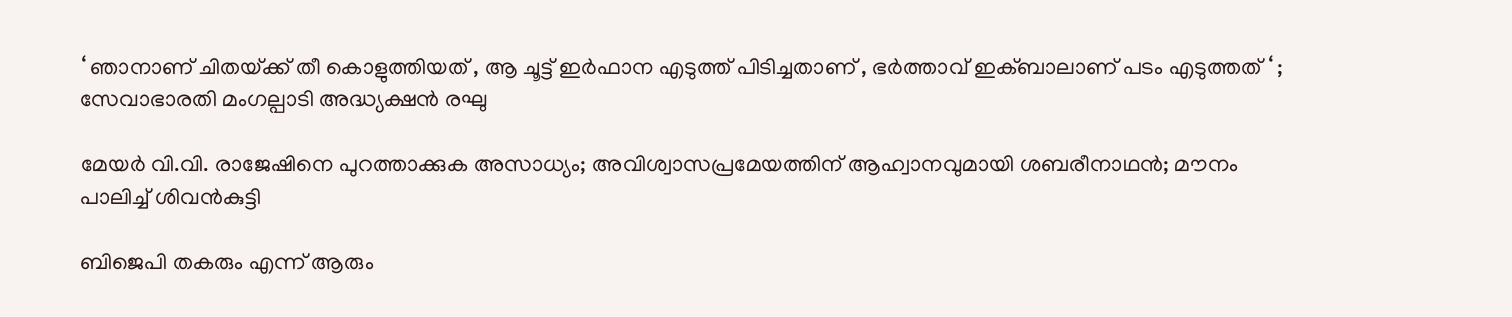‘ ഞാനാണ് ചിതയ്‌ക്ക് തീ കൊളുത്തിയത് , ആ ചൂട്ട് ഇർഫാന എടുത്ത് പിടിച്ചതാണ് , ഭർത്താവ് ഇക്ബാലാണ് പടം എടുത്തത് ‘ ; സേവാഭാരതി മംഗല്പാടി അദ്ധ്യക്ഷൻ രഘു

മേയര്‍ വി.വി. രാജേഷിനെ പുറത്താക്കുക അസാധ്യം; അവിശ്വാസപ്രമേയത്തിന് ആഹ്വാനവുമായി ശബരീനാഥന്‍; മൗനം പാലിച്ച് ശിവന്‍കുട്ടി

ബിജെപി തകരും എന്ന് ആരും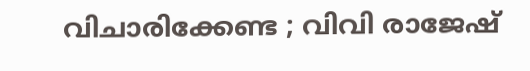വിചാരിക്കേണ്ട ; വിവി രാജേഷ്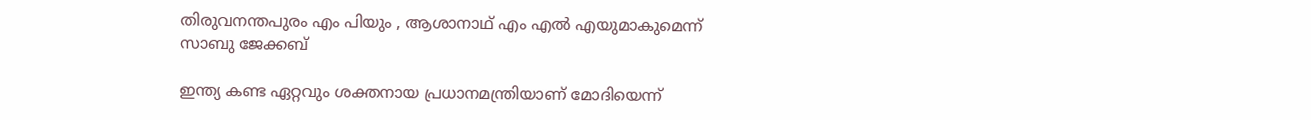തിരുവനന്തപുരം എം പിയും , ആശാനാഥ് എം എൽ എയുമാകുമെന്ന് സാബു ജേക്കബ്

ഇന്ത്യ കണ്ട ഏറ്റവും ശക്തനായ പ്രധാനമന്ത്രിയാണ് മോദിയെന്ന്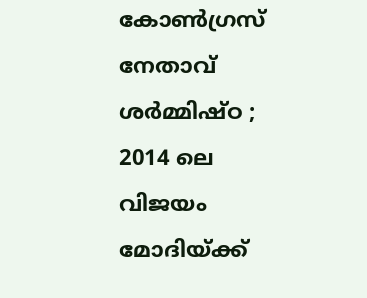കോൺഗ്രസ് നേതാവ് ശർമ്മിഷ്ഠ ; 2014 ലെ വിജയം മോദിയ്‌ക്ക്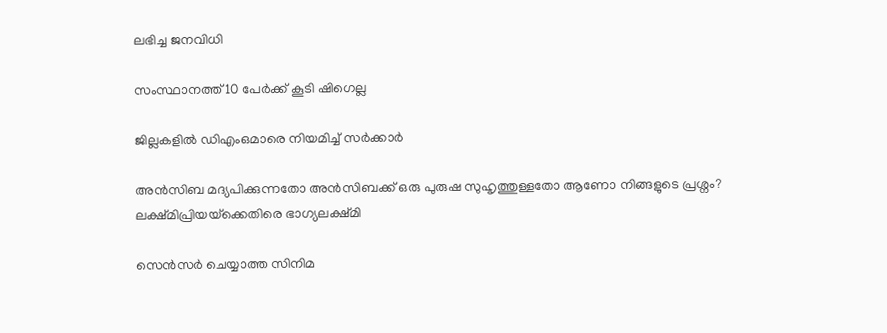ലഭിച്ച ജനവിധി

സംസ്ഥാനത്ത് 10 പേര്‍ക്ക് കൂടി ഷിഗെല്ല

ജില്ലകളില്‍ ഡിഎംഒമാരെ നിയമിച്ച് സര്‍ക്കാര്‍

അൻസിബ മദ്യപിക്കുന്നതോ അൻസിബക്ക് ഒരു പുരുഷ സുഹൃത്തുള്ളതോ ആണോ നിങ്ങളുടെ പ്രശ്നം? ലക്ഷ്മിപ്രിയയ്‌ക്കെതിരെ ഭാഗ്യലക്ഷ്മി

സെന്‍സര്‍ ചെയ്യാത്ത സിനിമ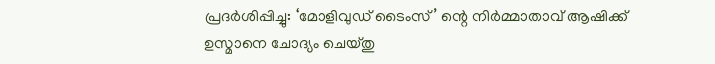പ്രദര്‍ശിപ്പിച്ചു: ‘മോളിവുഡ് ടൈംസ്’ ന്റെ നിര്‍മ്മാതാവ് ആഷിക്ക് ഉസ്മാനെ ചോദ്യം ചെയ്തു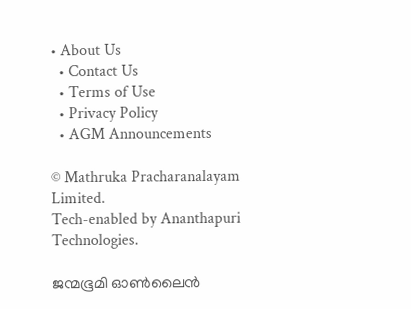• About Us
  • Contact Us
  • Terms of Use
  • Privacy Policy
  • AGM Announcements

© Mathruka Pracharanalayam Limited.
Tech-enabled by Ananthapuri Technologies.

ജന്മഭൂമി ഓണ്‍ലൈന്‍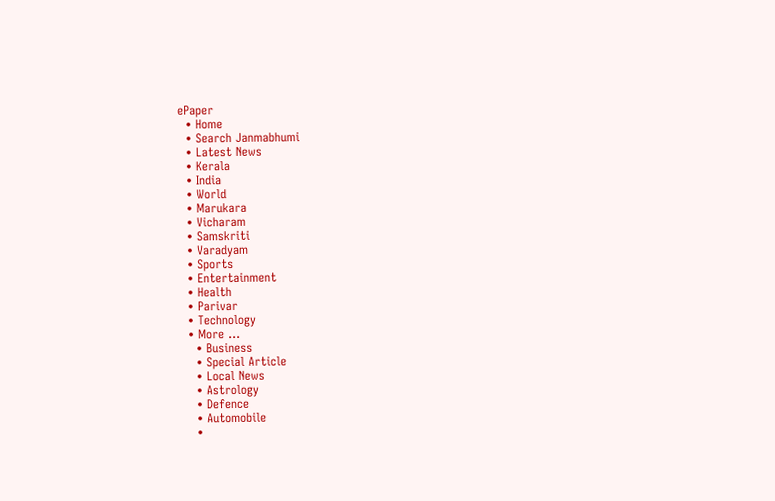ePaper
  • Home
  • Search Janmabhumi
  • Latest News
  • Kerala
  • India
  • World
  • Marukara
  • Vicharam
  • Samskriti
  • Varadyam
  • Sports
  • Entertainment
  • Health
  • Parivar
  • Technology
  • More …
    • Business
    • Special Article
    • Local News
    • Astrology
    • Defence
    • Automobile
    •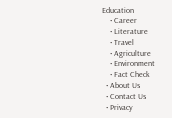Education
    • Career
    • Literature
    • Travel
    • Agriculture
    • Environment
    • Fact Check
  • About Us
  • Contact Us
  • Privacy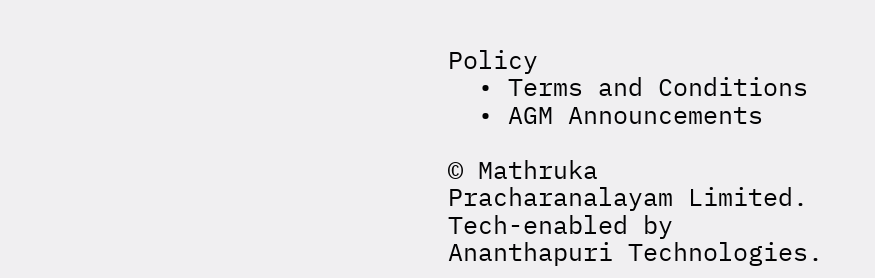Policy
  • Terms and Conditions
  • AGM Announcements

© Mathruka Pracharanalayam Limited.
Tech-enabled by Ananthapuri Technologies.